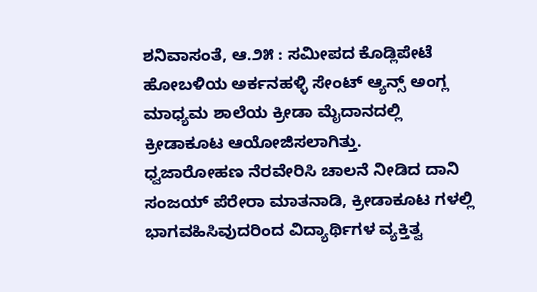ಶನಿವಾಸಂತೆ, ಆ.೨೫ : ಸಮೀಪದ ಕೊಡ್ಲಿಪೇಟೆ ಹೋಬಳಿಯ ಅರ್ಕನಹಳ್ಳಿ ಸೇಂಟ್ ಆ್ಯನ್ಸ್ ಅಂಗ್ಲ ಮಾಧ್ಯಮ ಶಾಲೆಯ ಕ್ರೀಡಾ ಮೈದಾನದಲ್ಲಿ ಕ್ರೀಡಾಕೂಟ ಆಯೋಜಿಸಲಾಗಿತ್ತು.
ಧ್ವಜಾರೋಹಣ ನೆರವೇರಿಸಿ ಚಾಲನೆ ನೀಡಿದ ದಾನಿ ಸಂಜಯ್ ಪೆರೇರಾ ಮಾತನಾಡಿ, ಕ್ರೀಡಾಕೂಟ ಗಳಲ್ಲಿ ಭಾಗವಹಿಸಿವುದರಿಂದ ವಿದ್ಯಾರ್ಥಿಗಳ ವ್ಯಕ್ತಿತ್ವ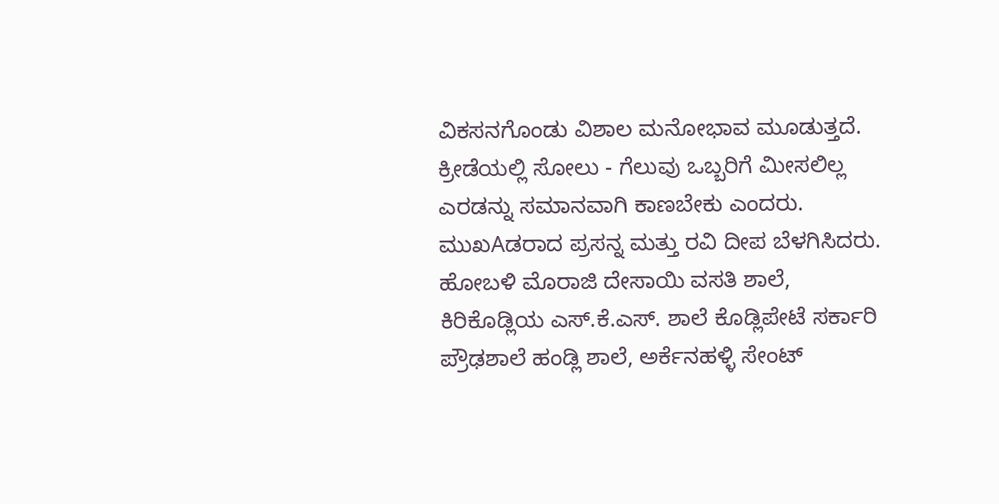ವಿಕಸನಗೊಂಡು ವಿಶಾಲ ಮನೋಭಾವ ಮೂಡುತ್ತದೆ. ಕ್ರೀಡೆಯಲ್ಲಿ ಸೋಲು - ಗೆಲುವು ಒಬ್ಬರಿಗೆ ಮೀಸಲಿಲ್ಲ ಎರಡನ್ನು ಸಮಾನವಾಗಿ ಕಾಣಬೇಕು ಎಂದರು.
ಮುಖAಡರಾದ ಪ್ರಸನ್ನ ಮತ್ತು ರವಿ ದೀಪ ಬೆಳಗಿಸಿದರು. ಹೋಬಳಿ ಮೊರಾಜಿ ದೇಸಾಯಿ ವಸತಿ ಶಾಲೆ, ಕಿರಿಕೊಡ್ಲಿಯ ಎಸ್.ಕೆ.ಎಸ್. ಶಾಲೆ ಕೊಡ್ಲಿಪೇಟೆ ಸರ್ಕಾರಿ ಪ್ರೌಢಶಾಲೆ ಹಂಡ್ಲಿ ಶಾಲೆ, ಅರ್ಕೆನಹಳ್ಳಿ ಸೇಂಟ್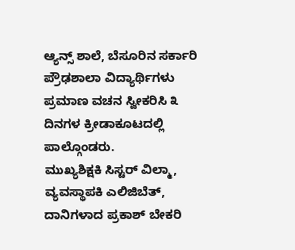ಆ್ಯನ್ಸ್ ಶಾಲೆ, ಬೆಸೂರಿನ ಸರ್ಕಾರಿ ಪ್ರೌಢಶಾಲಾ ವಿದ್ಯಾರ್ಥಿಗಳು ಪ್ರಮಾಣ ವಚನ ಸ್ವೀಕರಿಸಿ ೩ ದಿನಗಳ ಕ್ರೀಡಾಕೂಟದಲ್ಲಿ ಪಾಲ್ಗೊಂಡರು.
ಮುಖ್ಯಶಿಕ್ಷಕಿ ಸಿಸ್ಟರ್ ವಿಲ್ಮಾ, ವ್ಯವಸ್ಥಾಪಕಿ ಎಲಿಜಿಬೆತ್, ದಾನಿಗಳಾದ ಪ್ರಕಾಶ್ ಬೇಕರಿ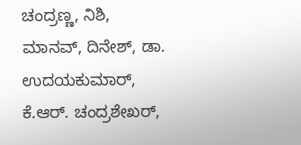ಚಂದ್ರಣ್ಣ, ನಿಶಿ, ಮಾನವ್, ದಿನೇಶ್, ಡಾ. ಉದಯಕುಮಾರ್, ಕೆ.ಆರ್. ಚಂದ್ರಶೇಖರ್,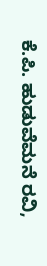ಕೆ.ಪಿ. ಹುಡುವೆಮನೆ ರವಿ,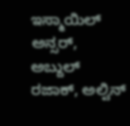ಇಸ್ಮಾಯಿಲ್ ಅನ್ಸರ್, ಅಬ್ದುಲ್ ರಜಾಕ್, ಅಲ್ವಿನ್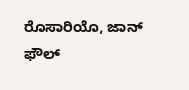ರೊಸಾರಿಯೊ, ಜಾನ್ ಫೌಲ್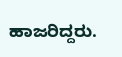ಹಾಜರಿದ್ದರು.